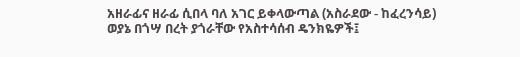አዘራፊና ዘራፊ ሲበላ ባለ አገር ይቀላውጣል (አስራደው - ከፈረንሳይ)
ወያኔ በጎሣ በረት ያጎራቸው የአስተሳሰብ ዴንክዬዎች፤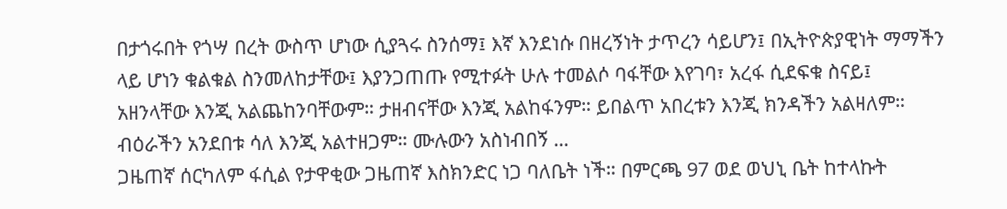በታጎሩበት የጎሣ በረት ውስጥ ሆነው ሲያጓሩ ስንሰማ፤ እኛ እንደነሱ በዘረኝነት ታጥረን ሳይሆን፤ በኢትዮጵያዊነት ማማችን ላይ ሆነን ቁልቁል ስንመለከታቸው፤ እያንጋጠጡ የሚተፉት ሁሉ ተመልሶ ባፋቸው እየገባ፣ አረፋ ሲደፍቁ ስናይ፤ አዘንላቸው እንጂ አልጨከንባቸውም። ታዘብናቸው እንጂ አልከፋንም። ይበልጥ አበረቱን እንጂ ክንዳችን አልዛለም። ብዕራችን አንደበቱ ሳለ እንጂ አልተዘጋም። ሙሉውን አስነብበኝ ...
ጋዜጠኛ ሰርካለም ፋሲል የታዋቂው ጋዜጠኛ እስክንድር ነጋ ባለቤት ነች። በምርጫ 97 ወደ ወህኒ ቤት ከተላኩት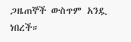ጋዜጠኞች ውስጥም አንዷ ነበረች።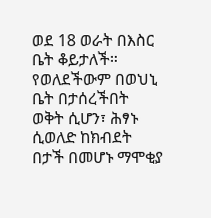ወደ 18 ወራት በእስር ቤት ቆይታለች። የወለደችውም በወህኒ ቤት በታሰረችበት ወቅት ሲሆን፣ ሕፃኑ ሲወለድ ከክብደት በታች በመሆኑ ማሞቂያ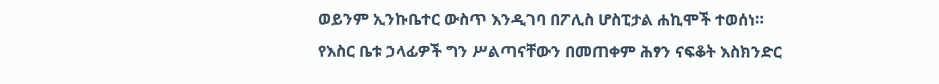ወይንም ኢንኩቤተር ውስጥ እንዲገባ በፖሊስ ሆስፒታል ሐኪሞች ተወሰነ። የእስር ቤቱ ኃላፊዎች ግን ሥልጣናቸውን በመጠቀም ሕፃን ናፍቆት እስክንድር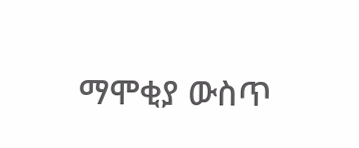ማሞቂያ ውስጥ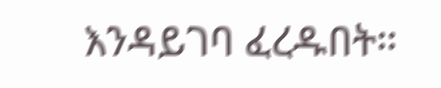እንዳይገባ ፈረዱበት።